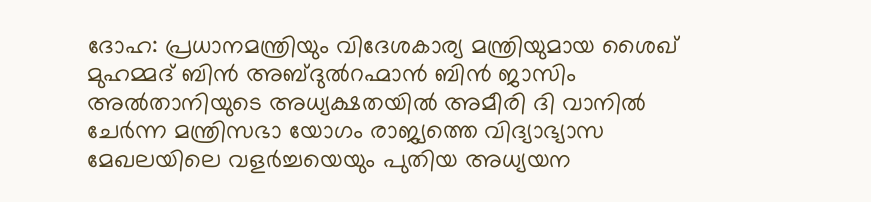ദോഹ: പ്രധാനമന്ത്രിയും വിദേശകാര്യ മന്ത്രിയുമായ ശൈഖ് മുഹമ്മദ് ബിൻ അബ്ദുൽറഹ്മാൻ ബിൻ ജാസിം അൽതാനിയുടെ അധ്യക്ഷതയിൽ അമീരി ദി വാനിൽ ചേർന്ന മന്ത്രിസഭാ യോഗം രാജ്യത്തെ വിദ്യാഭ്യാസ മേഖലയിലെ വളർച്ചയെയും പുതിയ അധ്യയന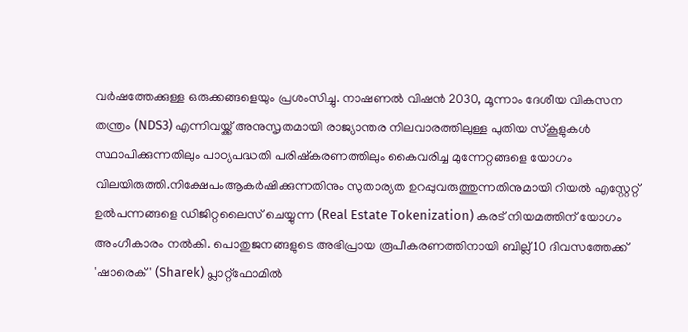വർഷത്തേക്കുള്ള ഒരുക്കങ്ങളെയും പ്രശംസിച്ചു. നാഷണൽ വിഷൻ 2030, മൂന്നാം ദേശീയ വികസന തന്ത്രം (NDS3) എന്നിവയ്ക്ക് അനുസൃതമായി രാജ്യാന്തര നിലവാരത്തിലുള്ള പുതിയ സ്കൂളുകൾ സ്ഥാപിക്കുന്നതിലും പാഠ്യപദ്ധതി പരിഷ്കരണത്തിലും കൈവരിച്ച മുന്നേറ്റങ്ങളെ യോഗം വിലയിരുത്തി.നിക്ഷേപംആകർഷിക്കുന്നതിനും സുതാര്യത ഉറപ്പുവരുത്തുന്നതിനുമായി റിയൽ എസ്റ്റേറ്റ് ഉൽപന്നങ്ങളെ ഡിജിറ്റലൈസ് ചെയ്യുന്ന (Real Estate Tokenization) കരട് നിയമത്തിന് യോഗം അംഗീകാരം നൽകി. പൊതുജനങ്ങളുടെ അഭിപ്രായ രൂപീകരണത്തിനായി ബില്ല് 10 ദിവസത്തേക്ക് 'ഷാരെക്' (Sharek) പ്ലാറ്റ്ഫോമിൽ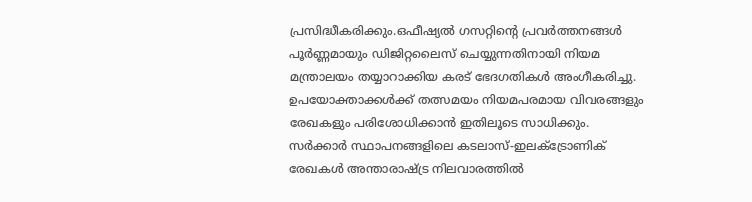പ്രസിദ്ധീകരിക്കും.ഒഫീഷ്യൽ ഗസറ്റിന്റെ പ്രവർത്തനങ്ങൾ പൂർണ്ണമായും ഡിജിറ്റലൈസ് ചെയ്യുന്നതിനായി നിയമ മന്ത്രാലയം തയ്യാറാക്കിയ കരട് ഭേദഗതികൾ അംഗീകരിച്ചു. ഉപയോക്താക്കൾക്ക് തത്സമയം നിയമപരമായ വിവരങ്ങളും രേഖകളും പരിശോധിക്കാൻ ഇതിലൂടെ സാധിക്കും.
സർക്കാർ സ്ഥാപനങ്ങളിലെ കടലാസ്-ഇലക്ട്രോണിക് രേഖകൾ അന്താരാഷ്ട്ര നിലവാരത്തിൽ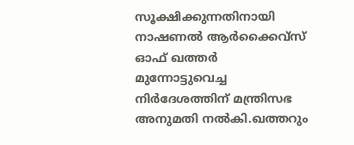സൂക്ഷിക്കുന്നതിനായി നാഷണൽ ആർക്കൈവ്സ് ഓഫ് ഖത്തർ മുന്നോട്ടുവെച്ച നിർദേശത്തിന് മന്ത്രിസഭ അനുമതി നൽകി.ഖത്തറും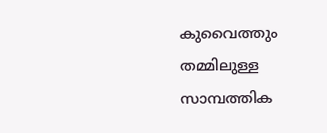കുവൈത്തും തമ്മിലുള്ള സാമ്പത്തിക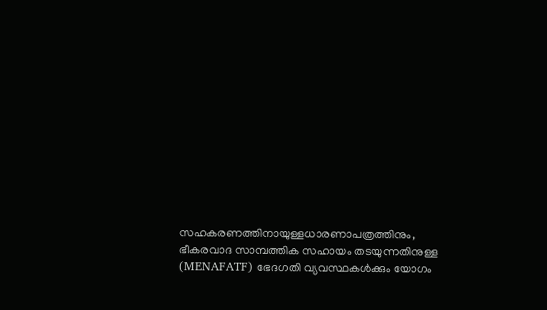സഹകരണത്തിനായുള്ളധാരണാപത്രത്തിനും, ഭീകരവാദ സാമ്പത്തിക സഹായം തടയുന്നതിനുള്ള (MENAFATF) ഭേദഗതി വ്യവസ്ഥകൾക്കും യോഗം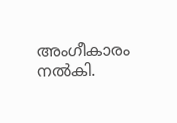അംഗീകാരം നൽകി.